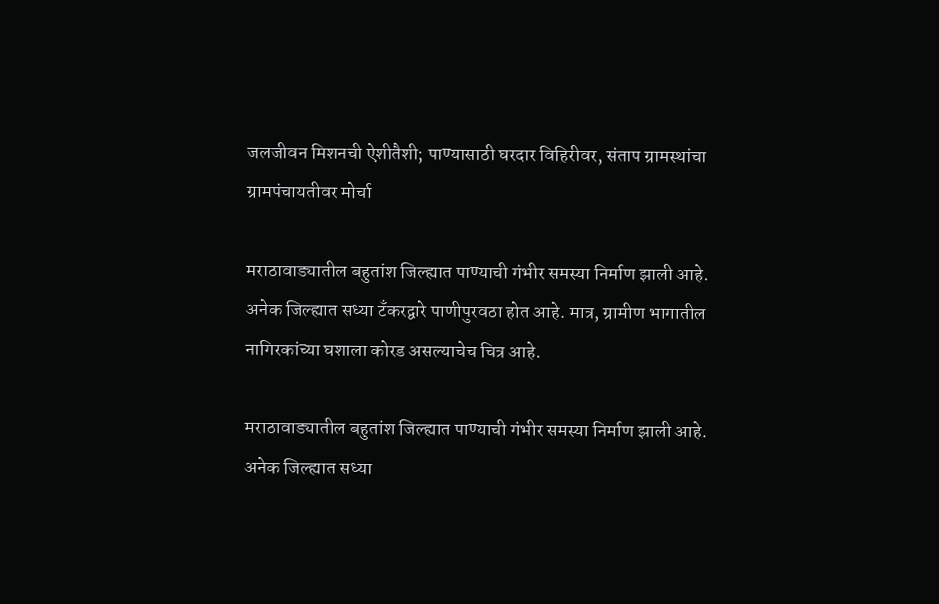जलजीवन मिशनची ऐशीतैशी; पाण्यासाठी घरदार विहिरीवर, संताप ग्रामस्थांचा ग्रामपंचायतीवर मोर्चा

मराठावाड्यातील बहुतांश जिल्ह्यात पाण्याची गंभीर समस्या निर्माण झाली आहे. अनेक जिल्ह्यात सध्या टँकरद्वारे पाणीपुरवठा होत आहे. मात्र, ग्रामीण भागातील नागिरकांच्या घशाला कोरड असल्याचेच चित्र आहे.

मराठावाड्यातील बहुतांश जिल्ह्यात पाण्याची गंभीर समस्या निर्माण झाली आहे. अनेक जिल्ह्यात सध्या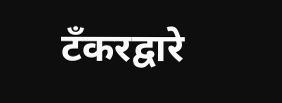टँकरद्वारे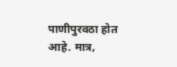पाणीपुरवठा होत आहे. मात्र,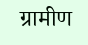ग्रामीण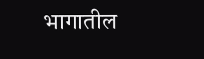भागातील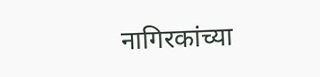नागिरकांच्या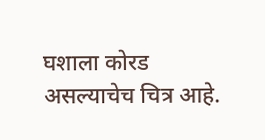घशाला कोरड असल्याचेच चित्र आहे.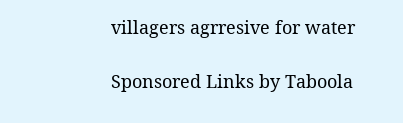villagers agrresive for water

Sponsored Links by Taboola